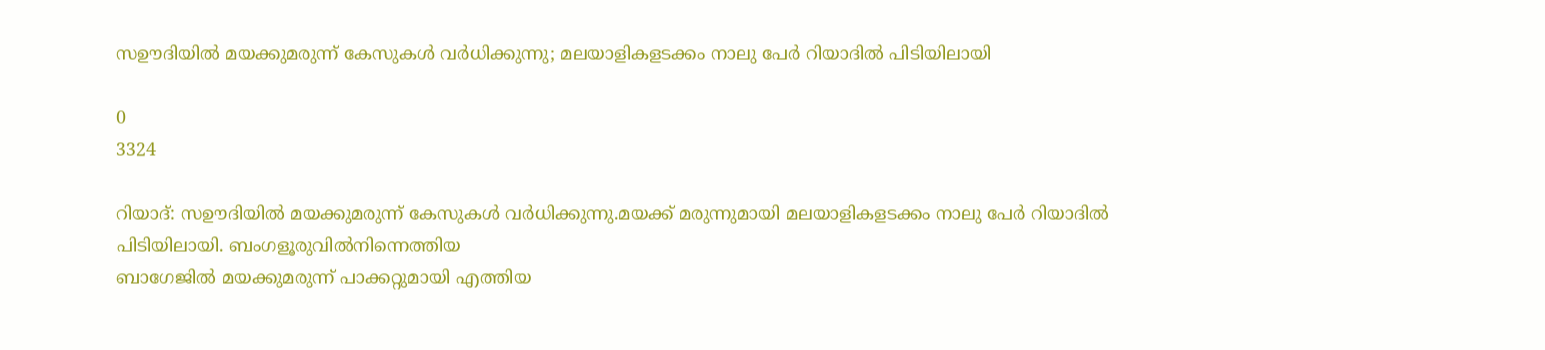സഊദിയിൽ മയക്കുമരുന്ന് കേസുകൾ വർധിക്കുന്നു; മലയാളികളടക്കം നാലു പേർ റിയാദിൽ പിടിയിലായി

0
3324

റിയാദ്: സഊദിയിൽ മയക്കുമരുന്ന് കേസുകൾ വർധിക്കുന്നു.മയക്ക്‌ മരുന്നുമായി മലയാളികളടക്കം നാലു പേർ റിയാദിൽ പിടിയിലായി. ബംഗളൂരുവിൽനിന്നെത്തിയ
ബാഗേജിൽ മയക്കുമരുന്ന് പാക്കറ്റുമായി എത്തിയ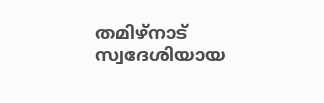തമിഴ്‌നാട് സ്വദേശിയായ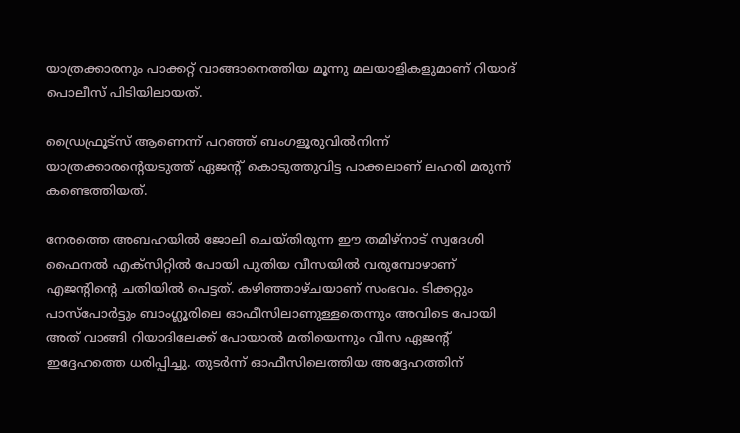യാത്രക്കാരനും പാക്കറ്റ് വാങ്ങാനെത്തിയ മൂന്നു മലയാളികളുമാണ് റിയാദ് പൊലീസ് പിടിയിലായത്.

ഡ്രൈഫ്രൂട്‌സ് ആണെന്ന് പറഞ്ഞ് ബംഗളൂരുവിൽനിന്ന് യാത്രക്കാരന്റെയടുത്ത് ഏജന്റ് കൊടുത്തുവിട്ട പാക്കലാണ് ലഹരി മരുന്ന് കണ്ടെത്തിയത്.

നേരത്തെ അബഹയിൽ ജോലി ചെയ്തിരുന്ന ഈ തമിഴ്‌നാട് സ്വദേശി ഫൈനൽ എക്‌സിറ്റിൽ പോയി പുതിയ വീസയിൽ വരുമ്പോഴാണ് എജന്റിന്റെ ചതിയിൽ പെട്ടത്. കഴിഞ്ഞാഴ്ചയാണ് സംഭവം. ടിക്കറ്റും പാസ്‌പോർട്ടും ബാംഗ്ലൂരിലെ ഓഫീസിലാണുള്ളതെന്നും അവിടെ പോയി അത് വാങ്ങി റിയാദിലേക്ക് പോയാൽ മതിയെന്നും വീസ ഏജന്റ് ഇദ്ദേഹത്തെ ധരിപ്പിച്ചു. തുടർന്ന് ഓഫീസിലെത്തിയ അദ്ദേഹത്തിന്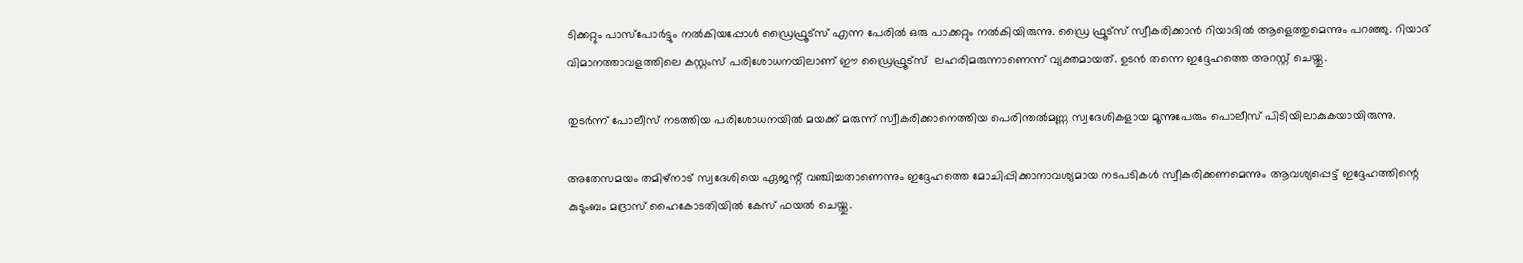ടിക്കറ്റും പാസ്‌പോർട്ടും നൽകിയപ്പോൾ ഡ്രൈഫ്രൂട്‌സ് എന്ന പേരിൽ ഒരു പാക്കറ്റും നൽകിയിരുന്നു. ഡ്രൈ ഫ്രൂട്‌സ് സ്വീകരിക്കാൻ റിയാദിൽ ആളെത്തുമെന്നും പറഞ്ഞു. റിയാദ് വിമാനത്താവളത്തിലെ കസ്റ്റംസ് പരിശോധനയിലാണ് ഈ ഡ്രൈഫ്രൂട്‌സ്  ലഹരിമരുന്നാണെന്ന് വ്യക്തമായത്. ഉടൻ തന്നെ ഇദ്ദേഹത്തെ അറസ്റ്റ് ചെയ്തു.

തുടർന്ന് പോലീസ് നടത്തിയ പരിശോധനയിൽ മയക്ക് മരുന്ന് സ്വീകരിക്കാനെത്തിയ പെരിന്തൽമണ്ണ സ്വദേശികളായ മൂന്നുപേരും പൊലീസ് പിടിയിലാകുകയായിരുന്നു.

അതേസമയം തമിഴ്‌നാട് സ്വദേശിയെ ഏജന്റ് വഞ്ചിച്ചതാണെന്നും ഇദ്ദേഹത്തെ മോചിപ്പിക്കാനാവശ്യമായ നടപടികൾ സ്വീകരിക്കണമെന്നും ആവശ്യപ്പെട്ട് ഇദ്ദേഹത്തിന്റെ കുടുംബം മദ്രാസ് ഹൈകോടതിയിൽ കേസ് ഫയൽ ചെയ്തു.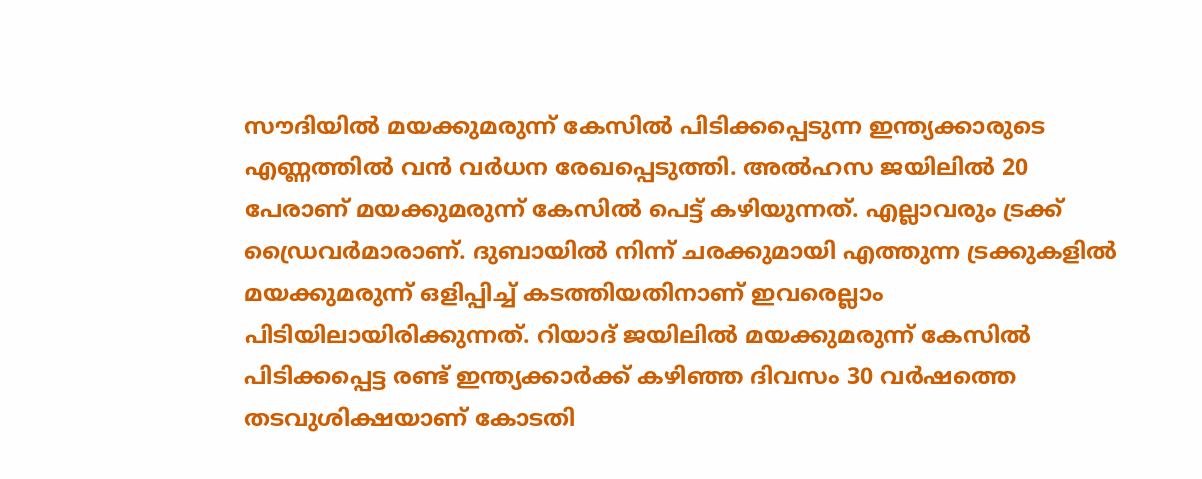സൗദിയിൽ മയക്കുമരുന്ന് കേസിൽ പിടിക്കപ്പെടുന്ന ഇന്ത്യക്കാരുടെ എണ്ണത്തിൽ വൻ വർധന രേഖപ്പെടുത്തി. അൽഹസ ജയിലിൽ 20 പേരാണ് മയക്കുമരുന്ന് കേസിൽ പെട്ട് കഴിയുന്നത്. എല്ലാവരും ട്രക്ക് ഡ്രൈവര്‍മാരാണ്. ദുബായിൽ നിന്ന് ചരക്കുമായി എത്തുന്ന ട്രക്കുകളിൽ മയക്കുമരുന്ന് ഒളിപ്പിച്ച് കടത്തിയതിനാണ് ഇവരെല്ലാം പിടിയിലായിരിക്കുന്നത്. റിയാദ് ജയിലിൽ മയക്കുമരുന്ന് കേസിൽ പിടിക്കപ്പെട്ട രണ്ട് ഇന്ത്യക്കാർക്ക് കഴിഞ്ഞ ദിവസം 30 വർഷത്തെ തടവുശിക്ഷയാണ് കോടതി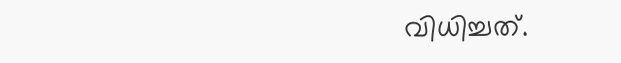വിധിച്ചത്.